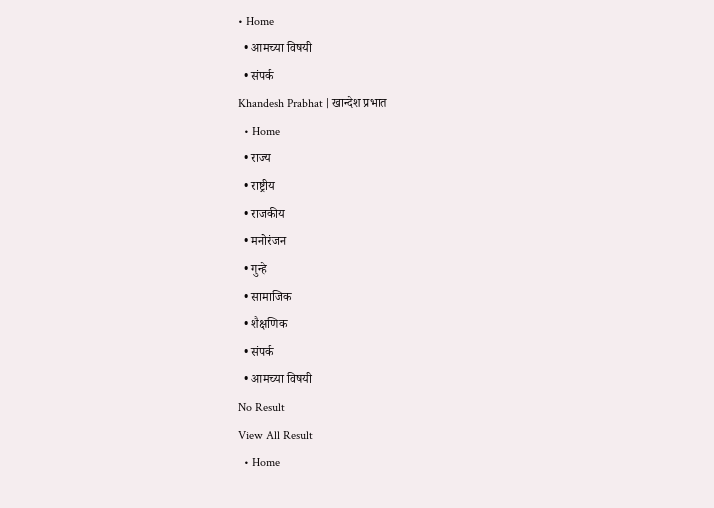• Home
  • आमच्या विषयी
  • संपर्क
Khandesh Prabhat | खान्देश प्रभात
  • Home
  • राज्य
  • राष्ट्रीय
  • राजकीय
  • मनोरंजन
  • गुन्हे
  • सामाजिक
  • शैक्षणिक
  • संपर्क
  • आमच्या विषयी
No Result
View All Result
  • Home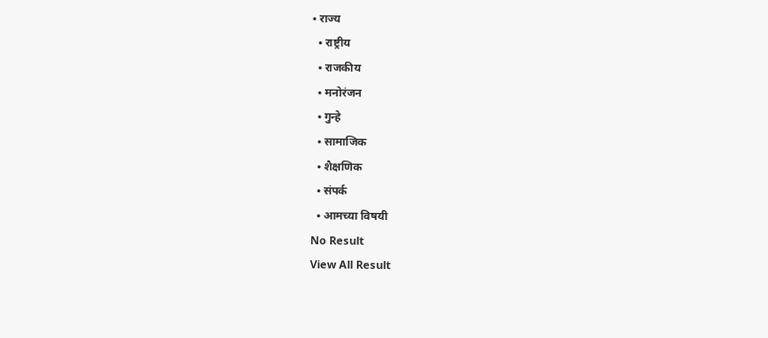• राज्य
  • राष्ट्रीय
  • राजकीय
  • मनोरंजन
  • गुन्हे
  • सामाजिक
  • शैक्षणिक
  • संपर्क
  • आमच्या विषयी
No Result
View All Result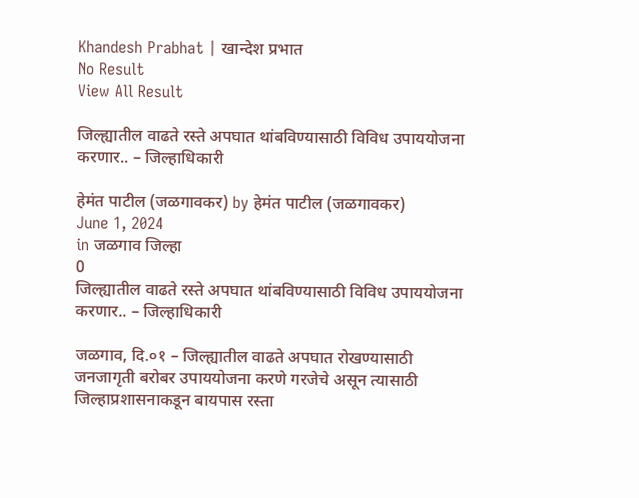Khandesh Prabhat | खान्देश प्रभात
No Result
View All Result

जिल्ह्यातील वाढते रस्ते अपघात थांबविण्यासाठी विविध उपाययोजना करणार.. – जिल्हाधिकारी

हेमंत पाटील (जळगावकर) by हेमंत पाटील (जळगावकर)
June 1, 2024
in जळगाव जिल्हा
0
जिल्ह्यातील वाढते रस्ते अपघात थांबविण्यासाठी विविध उपाययोजना करणार.. – जिल्हाधिकारी

जळगाव, दि.०१ – जिल्ह्यातील वाढते अपघात रोखण्यासाठी जनजागृती बरोबर उपाययोजना करणे गरजेचे असून त्यासाठी जिल्हाप्रशासनाकडून बायपास रस्ता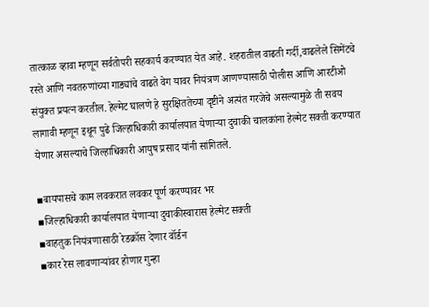तात्काळ व्हावा म्हणून सर्वतोपरी सहकार्य करण्यात येत आहे. शहरातील वाढती गर्दी,वाढलेले सिमेंटचे रस्ते आणि नवतरुणांच्या गाड्यांचे वाढते वेग यावर नियंत्रण आणण्यासाठी पोलीस आणि आरटीओ संयुक्त प्रयत्न करतील. हेल्मेट घालणे हे सुरक्षिततेच्या दृष्टीने अत्यंत गरजेचे असल्यामुळे ती सवय लागावी म्हणून इथून पुढे जिल्हाधिकारी कार्यालयात येणाऱ्या दुचाकी चालकांना हेल्मेट सक्ती करण्यात येणार असल्याचे जिल्हाधिकारी आयुष प्रसाद यांनी सांगितले.

▪बायपासचे काम लवकरात लवकर पूर्ण करण्यावर भर
▪जिल्हाधिकारी कार्यालयात येणाऱ्या दुचाकीस्वारास हेल्मेट सक्ती
▪वाहतुक नियंत्रणासाठी रेडक्रॉस देणार वॉर्डन
▪कार रेस लावणाऱ्यांवर होणार गुन्हा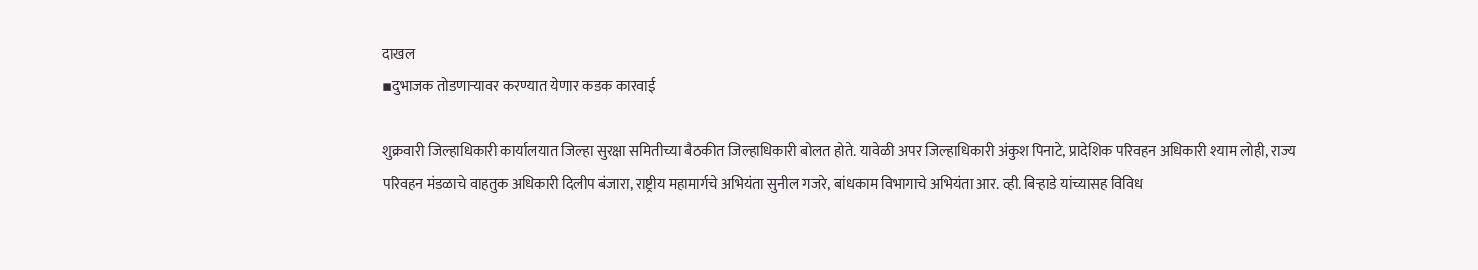दाखल
▪दुभाजक तोडणाऱ्यावर करण्यात येणार कडक कारवाई

शुक्रवारी जिल्हाधिकारी कार्यालयात जिल्हा सुरक्षा समितीच्या बैठकीत जिल्हाधिकारी बोलत होते. यावेळी अपर जिल्हाधिकारी अंकुश पिनाटे, प्रादेशिक परिवहन अधिकारी श्याम लोही, राज्य परिवहन मंडळाचे वाहतुक अधिकारी दिलीप बंजारा, राष्ट्रीय महामार्गचे अभियंता सुनील गजरे, बांधकाम विभागाचे अभियंता आर. व्ही. बिऱ्हाडे यांच्यासह विविध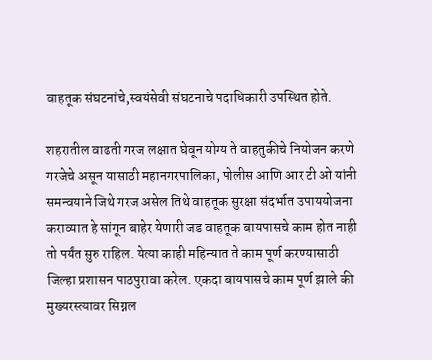वाहतूक संघटनांचे,स्वयंसेवी संघटनाचे पदाधिकारी उपस्थित होते.

शहरातील वाढती गरज लक्षात घेवून योग्य ते वाहतुकीचे नियोजन करणे गरजेचे असून यासाठी महानगरपालिका, पोलीस आणि आर टी ओ यांनी समन्वयाने जिथे गरज असेल तिथे वाहतूक सुरक्षा संदर्भात उपाययोजना कराव्यात हे सांगून बाहेर येणारी जड वाहतूक बायपासचे काम होत नाही तो पर्यंत सुरु राहिल. येत्या काही महिन्यात ते काम पूर्ण करण्यासाठी जिल्हा प्रशासन पाठपुरावा करेल. एकदा बायपासचे काम पूर्ण झाले की मुख्यरस्त्यावर सिग्नल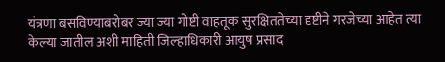यंत्रणा बसविण्याबरोबर ज्या ज्या गोष्टी वाहतूक सुरक्षिततेच्या दृष्टीने गरजेच्या आहेत त्या केल्या जातील अशी माहिती जिल्हाधिकारी आयुष प्रसाद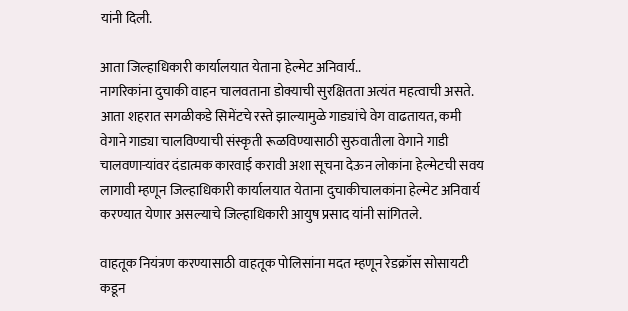यांनी दिली.

आता जिल्हाधिकारी कार्यालयात येताना हेल्मेट अनिवार्य..
नागरिकांना दुचाकी वाहन चालवताना डोक्याची सुरक्षितता अत्यंत महत्वाची असते. आता शहरात सगळीकडे सिमेंटचे रस्ते झाल्यामुळे गाड्यांचे वेग वाढतायत, कमी वेगाने गाड्या चालविण्याची संस्कृती रूळविण्यासाठी सुरुवातीला वेगाने गाडी चालवणाऱ्यांवर दंडात्मक कारवाई करावी अशा सूचना देऊन लोकांना हेल्मेटची सवय लागावी म्हणून जिल्हाधिकारी कार्यालयात येताना दुचाकीचालकांना हेल्मेट अनिवार्य करण्यात येणार असल्याचे जिल्हाधिकारी आयुष प्रसाद यांनी सांगितले.

वाहतूक नियंत्रण करण्यासाठी वाहतूक पोलिसांना मदत म्हणून रेडक्रॉस सोसायटी कडून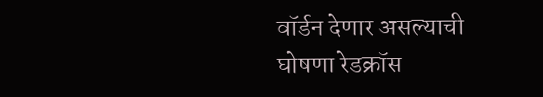वॉर्डन देणार असल्याची घोषणा रेडक्रॉस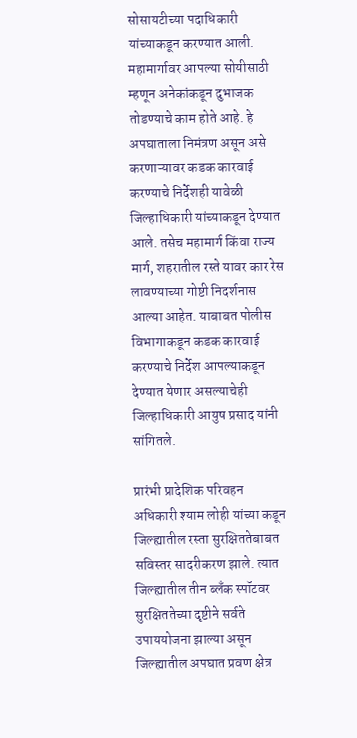सोसायटीच्या पदाधिकारी यांच्याकडून करण्यात आली. महामार्गावर आपल्या सोयीसाठी म्हणून अनेकांकडून दुभाजक तोडण्याचे काम होते आहे. हे अपघाताला निमंत्रण असून असे करणाऱ्यावर कडक कारवाई करण्याचे निर्देशही यावेळी जिल्हाधिकारी यांच्याकडून देण्यात आले. तसेच महामार्ग किंवा राज्य मार्ग, शहरातील रस्ते यावर कार रेस लावण्याच्या गोष्टी निदर्शनास आल्या आहेत. याबाबत पोलीस विभागाकडून कडक कारवाई करण्याचे निर्देश आपल्याकडून देण्यात येणार असल्याचेही जिल्हाधिकारी आयुष प्रसाद यांनी सांगितले.

प्रारंभी प्रादेशिक परिवहन अधिकारी श्याम लोही यांच्या कडून जिल्ह्यातील रस्ता सुरक्षिततेबाबत सविस्तर सादरीकरण झाले. त्यात जिल्ह्यातील तीन ब्लँक स्पॉटवर सुरक्षिततेच्या दृष्टीने सर्वते उपाययोजना झाल्या असून जिल्ह्यातील अपघात प्रवण क्षेत्र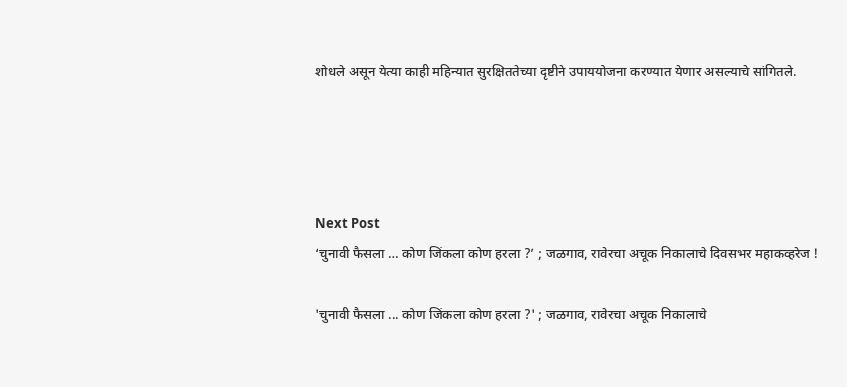शोधले असून येत्या काही महिन्यात सुरक्षिततेच्या दृष्टीने उपाययोजना करण्यात येणार असल्याचे सांगितले.




Next Post
‘चुनावी फैसला … कोण जिंकला कोण हरला ?’ ; जळगाव, रावेरचा अचूक निकालाचे दिवसभर महाकव्हरेज !

'चुनावी फैसला ... कोण जिंकला कोण हरला ?' ; जळगाव, रावेरचा अचूक निकालाचे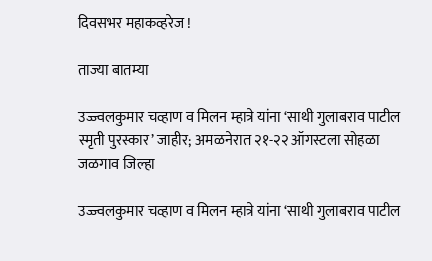दिवसभर महाकव्हरेज !

ताज्या बातम्या

उज्ज्वलकुमार चव्हाण व मिलन म्हात्रे यांना ‘साथी गुलाबराव पाटील स्मृती पुरस्कार’ जाहीर; अमळनेरात २१-२२ ऑगस्टला सोहळा
जळगाव जिल्हा

उज्ज्वलकुमार चव्हाण व मिलन म्हात्रे यांना ‘साथी गुलाबराव पाटील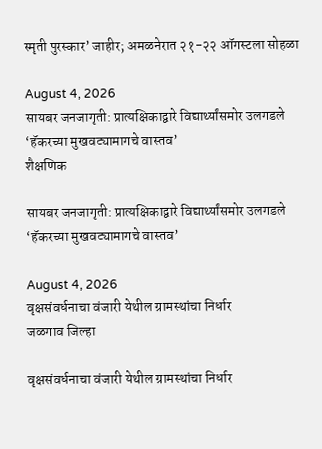स्मृती पुरस्कार’ जाहीर; अमळनेरात २१-२२ ऑगस्टला सोहळा

August 4, 2026
सायबर जनजागृती: प्रात्यक्षिकाद्वारे विद्यार्थ्यांसमोर उलगडले ‘हॅकरच्या मुखवट्यामागचे वास्तव’
शैक्षणिक

सायबर जनजागृती: प्रात्यक्षिकाद्वारे विद्यार्थ्यांसमोर उलगडले ‘हॅकरच्या मुखवट्यामागचे वास्तव’

August 4, 2026
वृक्षसंवर्धनाचा वंजारी येथील ग्रामस्थांचा निर्धार
जळगाव जिल्हा

वृक्षसंवर्धनाचा वंजारी येथील ग्रामस्थांचा निर्धार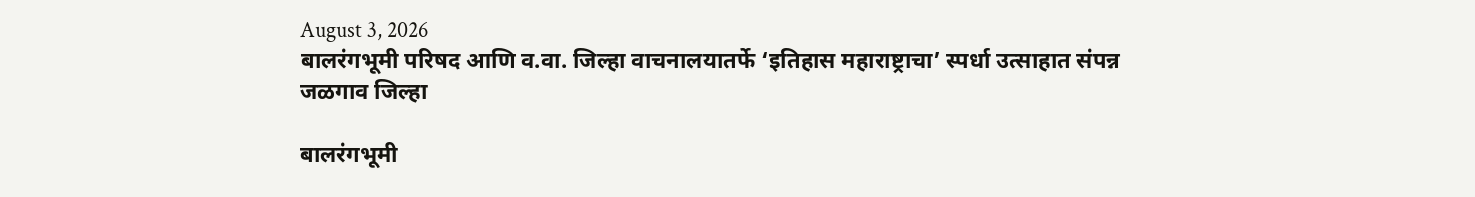August 3, 2026
बालरंगभूमी परिषद आणि व.वा. जिल्हा वाचनालयातर्फे ‘इतिहास महाराष्ट्राचा’ स्पर्धा उत्साहात संपन्न
जळगाव जिल्हा

बालरंगभूमी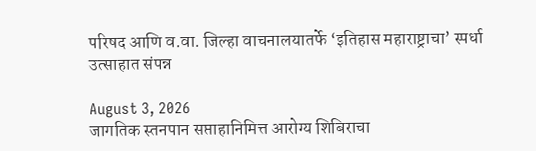परिषद आणि व.वा. जिल्हा वाचनालयातर्फे ‘इतिहास महाराष्ट्राचा’ स्पर्धा उत्साहात संपन्न

August 3, 2026
जागतिक स्तनपान सप्ताहानिमित्त आरोग्य शिबिराचा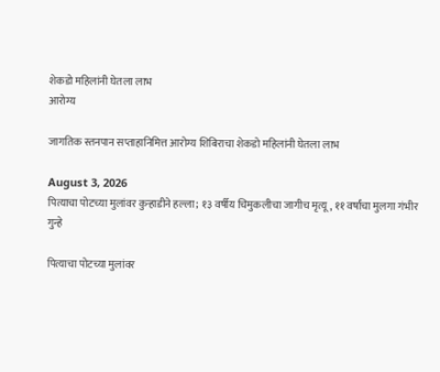शेकडो महिलांनी घेतला लाभ
आरोग्य

जागतिक स्तनपान सप्ताहानिमित्त आरोग्य शिबिराचा शेकडो महिलांनी घेतला लाभ

August 3, 2026
पित्याचा पोटच्या मुलांवर कुऱ्हाडीने हल्ला; १३ वर्षीय चिमुकलीचा जागीच मृत्यू, ११ वर्षांचा मुलगा गंभीर
गुन्हे

पित्याचा पोटच्या मुलांवर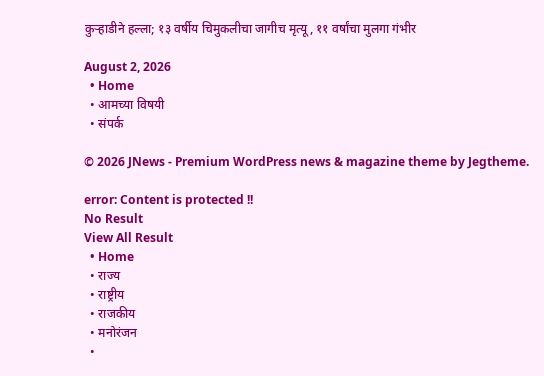कुऱ्हाडीने हल्ला; १३ वर्षीय चिमुकलीचा जागीच मृत्यू, ११ वर्षांचा मुलगा गंभीर

August 2, 2026
  • Home
  • आमच्या विषयी
  • संपर्क

© 2026 JNews - Premium WordPress news & magazine theme by Jegtheme.

error: Content is protected !!
No Result
View All Result
  • Home
  • राज्य
  • राष्ट्रीय
  • राजकीय
  • मनोरंजन
  •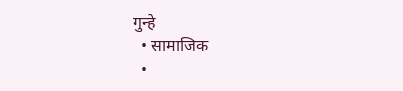गुन्हे
  • सामाजिक
  •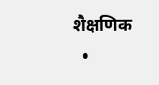शैक्षणिक
  •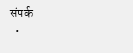संपर्क
  •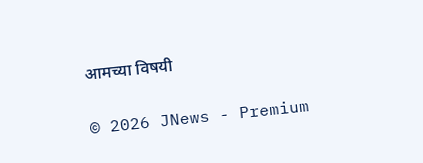आमच्या विषयी

© 2026 JNews - Premium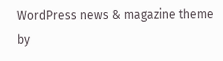WordPress news & magazine theme by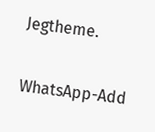Jegtheme.

WhatsApp-Add